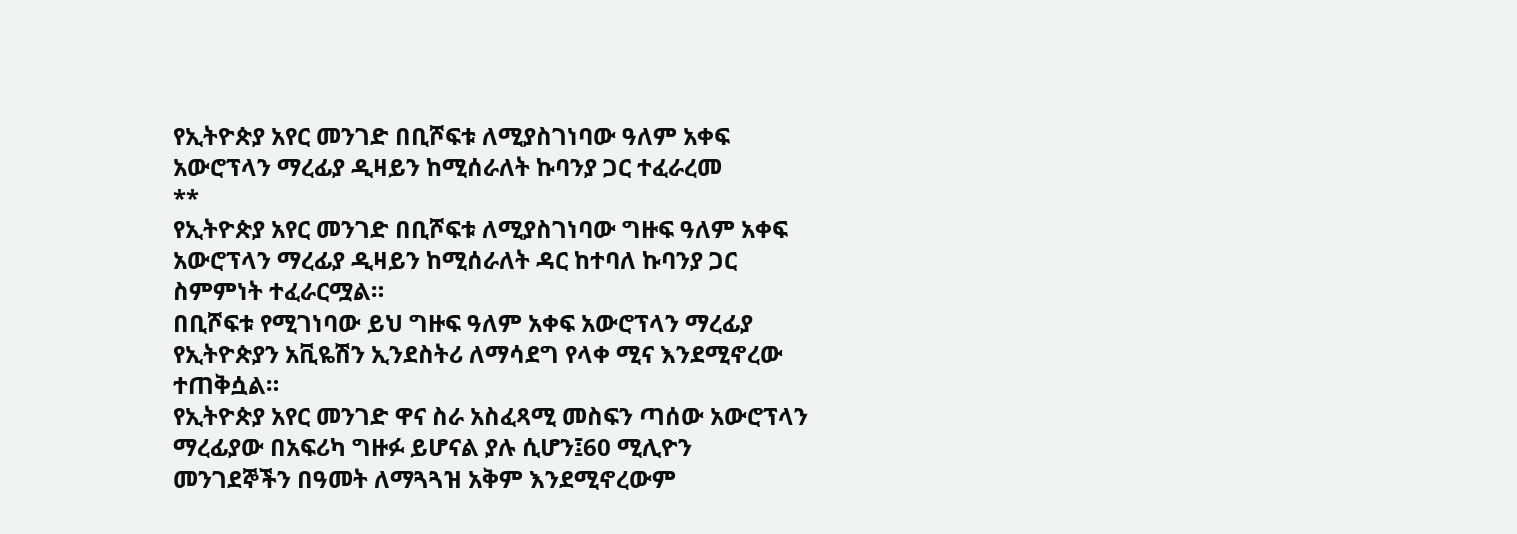የኢትዮጵያ አየር መንገድ በቢሾፍቱ ለሚያስገነባው ዓለም አቀፍ አውሮፕላን ማረፊያ ዲዛይን ከሚሰራለት ኩባንያ ጋር ተፈራረመ
**
የኢትዮጵያ አየር መንገድ በቢሾፍቱ ለሚያስገነባው ግዙፍ ዓለም አቀፍ አውሮፕላን ማረፊያ ዲዛይን ከሚሰራለት ዳር ከተባለ ኩባንያ ጋር ስምምነት ተፈራርሟል።
በቢሾፍቱ የሚገነባው ይህ ግዙፍ ዓለም አቀፍ አውሮፕላን ማረፊያ የኢትዮጵያን አቪዬሽን ኢንደስትሪ ለማሳደግ የላቀ ሚና እንደሚኖረው ተጠቅሷል።
የኢትዮጵያ አየር መንገድ ዋና ስራ አስፈጻሚ መስፍን ጣሰው አውሮፕላን ማረፊያው በአፍሪካ ግዙፉ ይሆናል ያሉ ሲሆን፤60 ሚሊዮን መንገደኞችን በዓመት ለማጓጓዝ አቅም እንደሚኖረውም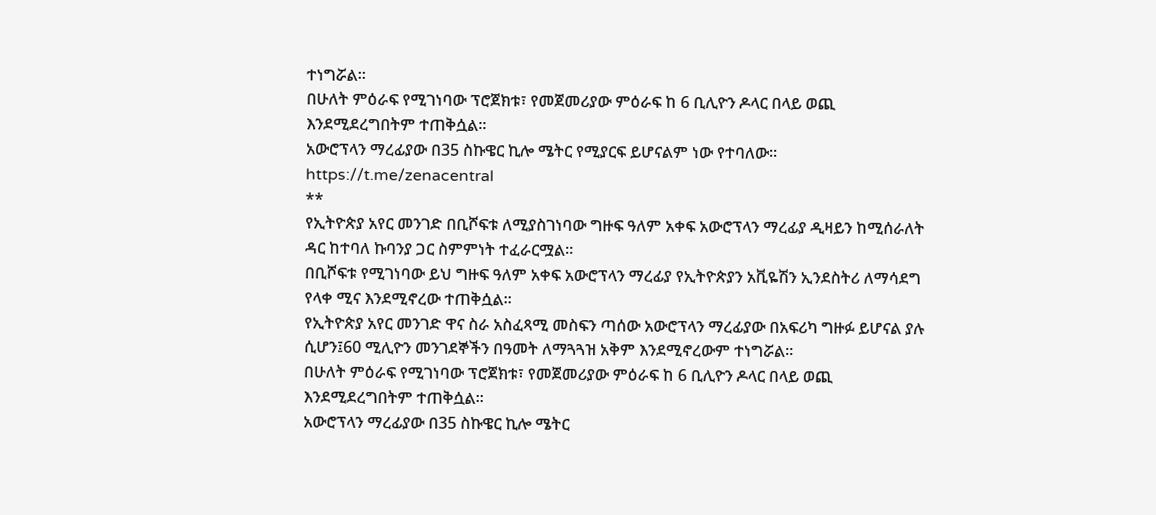ተነግሯል።
በሁለት ምዕራፍ የሚገነባው ፕሮጀክቱ፣ የመጀመሪያው ምዕራፍ ከ 6 ቢሊዮን ዶላር በላይ ወጪ እንደሚደረግበትም ተጠቅሷል።
አውሮፕላን ማረፊያው በ35 ስኩዌር ኪሎ ሜትር የሚያርፍ ይሆናልም ነው የተባለው።
https://t.me/zenacentral
**
የኢትዮጵያ አየር መንገድ በቢሾፍቱ ለሚያስገነባው ግዙፍ ዓለም አቀፍ አውሮፕላን ማረፊያ ዲዛይን ከሚሰራለት ዳር ከተባለ ኩባንያ ጋር ስምምነት ተፈራርሟል።
በቢሾፍቱ የሚገነባው ይህ ግዙፍ ዓለም አቀፍ አውሮፕላን ማረፊያ የኢትዮጵያን አቪዬሽን ኢንደስትሪ ለማሳደግ የላቀ ሚና እንደሚኖረው ተጠቅሷል።
የኢትዮጵያ አየር መንገድ ዋና ስራ አስፈጻሚ መስፍን ጣሰው አውሮፕላን ማረፊያው በአፍሪካ ግዙፉ ይሆናል ያሉ ሲሆን፤60 ሚሊዮን መንገደኞችን በዓመት ለማጓጓዝ አቅም እንደሚኖረውም ተነግሯል።
በሁለት ምዕራፍ የሚገነባው ፕሮጀክቱ፣ የመጀመሪያው ምዕራፍ ከ 6 ቢሊዮን ዶላር በላይ ወጪ እንደሚደረግበትም ተጠቅሷል።
አውሮፕላን ማረፊያው በ35 ስኩዌር ኪሎ ሜትር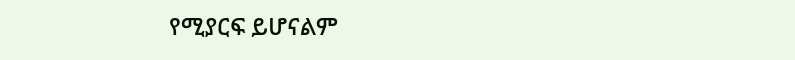የሚያርፍ ይሆናልም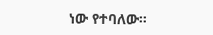ነው የተባለው።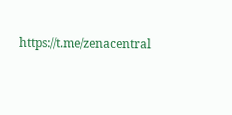https://t.me/zenacentral